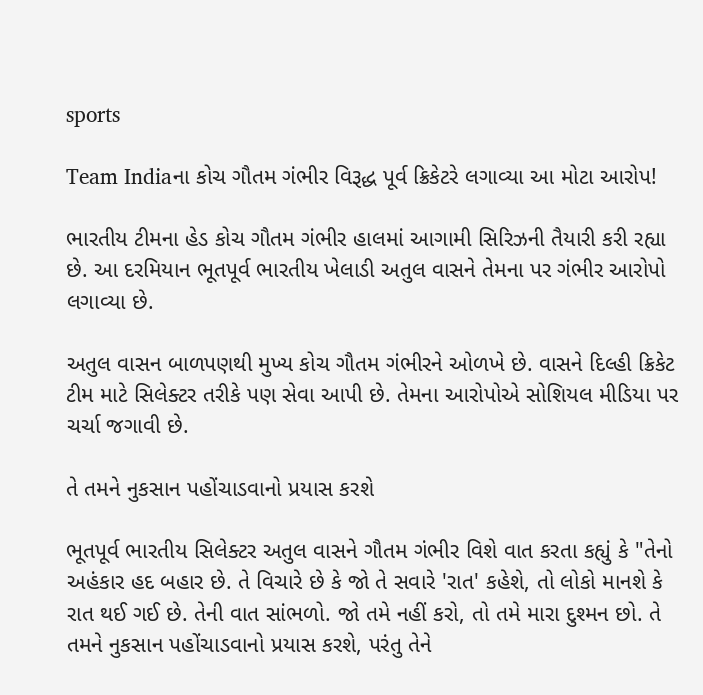sports

Team Indiaના કોચ ગૌતમ ગંભીર વિરૂદ્ધ પૂર્વ ક્રિકેટરે લગાવ્યા આ મોટા આરોપ!

ભારતીય ટીમના હેડ કોચ ગૌતમ ગંભીર હાલમાં આગામી સિરિઝની તૈયારી કરી રહ્યા છે. આ દરમિયાન ભૂતપૂર્વ ભારતીય ખેલાડી અતુલ વાસને તેમના પર ગંભીર આરોપો લગાવ્યા છે.

અતુલ વાસન બાળપણથી મુખ્ય કોચ ગૌતમ ગંભીરને ઓળખે છે. વાસને દિલ્હી ક્રિકેટ ટીમ માટે સિલેક્ટર તરીકે પણ સેવા આપી છે. તેમના આરોપોએ સોશિયલ મીડિયા પર ચર્ચા જગાવી છે.

તે તમને નુકસાન પહોંચાડવાનો પ્રયાસ કરશે

ભૂતપૂર્વ ભારતીય સિલેક્ટર અતુલ વાસને ગૌતમ ગંભીર વિશે વાત કરતા કહ્યું કે "તેનો અહંકાર હદ બહાર છે. તે વિચારે છે કે જો તે સવારે 'રાત' કહેશે, તો લોકો માનશે કે રાત થઈ ગઈ છે. તેની વાત સાંભળો. જો તમે નહીં કરો, તો તમે મારા દુશ્મન છો. તે તમને નુકસાન પહોંચાડવાનો પ્રયાસ કરશે, પરંતુ તેને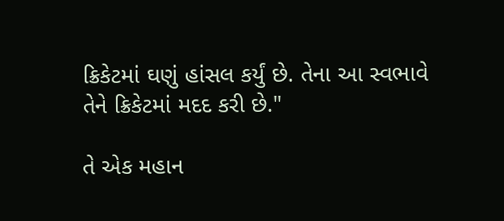ક્રિકેટમાં ઘણું હાંસલ કર્યું છે. તેના આ સ્વભાવે તેને ક્રિકેટમાં મદદ કરી છે."

તે એક મહાન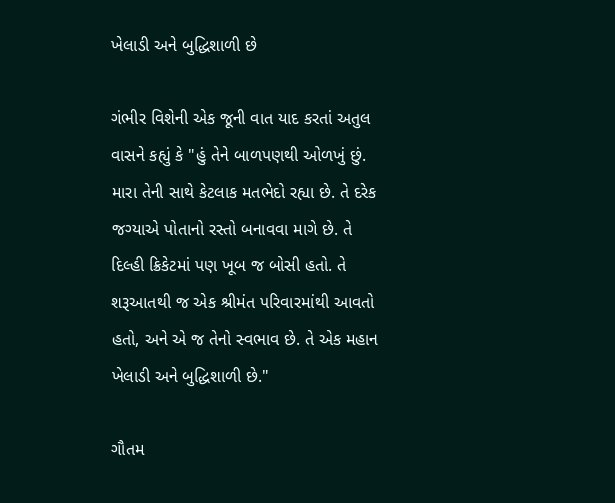ખેલાડી અને બુદ્ધિશાળી છે

ગંભીર વિશેની એક જૂની વાત યાદ કરતાં અતુલ વાસને કહ્યું કે "હું તેને બાળપણથી ઓળખું છું. મારા તેની સાથે કેટલાક મતભેદો રહ્યા છે. તે દરેક જગ્યાએ પોતાનો રસ્તો બનાવવા માગે છે. તે દિલ્હી ક્રિકેટમાં પણ ખૂબ જ બોસી હતો. તે શરૂઆતથી જ એક શ્રીમંત પરિવારમાંથી આવતો હતો, અને એ જ તેનો સ્વભાવ છે. તે એક મહાન ખેલાડી અને બુદ્ધિશાળી છે."

ગૌતમ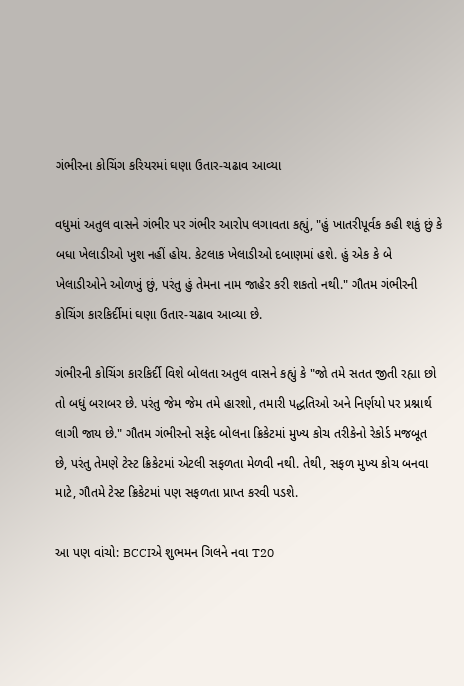ગંભીરના કોચિંગ કરિયરમાં ઘણા ઉતાર-ચઢાવ આવ્યા

વધુમાં અતુલ વાસને ગંભીર પર ગંભીર આરોપ લગાવતા કહ્યું, "હું ખાતરીપૂર્વક કહી શકું છું કે બધા ખેલાડીઓ ખુશ નહીં હોય. કેટલાક ખેલાડીઓ દબાણમાં હશે. હું એક કે બે ખેલાડીઓને ઓળખું છું, પરંતુ હું તેમના નામ જાહેર કરી શકતો નથી." ગૌતમ ગંભીરની કોચિંગ કારકિર્દીમાં ઘણા ઉતાર-ચઢાવ આવ્યા છે.

ગંભીરની કોચિંગ કારકિર્દી વિશે બોલતા અતુલ વાસને કહ્યું કે "જો તમે સતત જીતી રહ્યા છો તો બધું બરાબર છે. પરંતુ જેમ જેમ તમે હારશો, તમારી પદ્ધતિઓ અને નિર્ણયો પર પ્રશ્નાર્થ લાગી જાય છે." ગૌતમ ગંભીરનો સફેદ બોલના ક્રિકેટમાં મુખ્ય કોચ તરીકેનો રેકોર્ડ મજબૂત છે, પરંતુ તેમણે ટેસ્ટ ક્રિકેટમાં એટલી સફળતા મેળવી નથી. તેથી, સફળ મુખ્ય કોચ બનવા માટે, ગૌતમે ટેસ્ટ ક્રિકેટમાં પણ સફળતા પ્રાપ્ત કરવી પડશે.

આ પણ વાંચો: BCCIએ શુભમન ગિલને નવા T20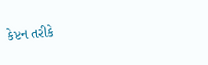કેપ્ટન તરીકે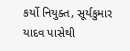કર્યો નિયુક્ત, સૂર્યકુમાર યાદવ પાસેથી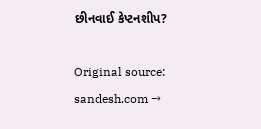છીનવાઈ કેપ્ટનશીપ?

Original source: sandesh.com →